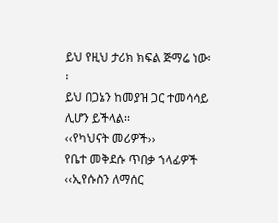ይህ የዚህ ታሪክ ክፍል ጅማሬ ነው፡፡
ይህ በጋኔን ከመያዝ ጋር ተመሳሳይ ሊሆን ይችላል፡፡
‹‹የካህናት መሪዎች››
የቤተ መቅደሱ ጥበቃ ኀላፊዎች
‹‹ኢየሱስን ለማሰር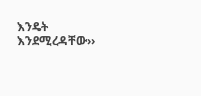እንዴት እንደሚረዳቸው››